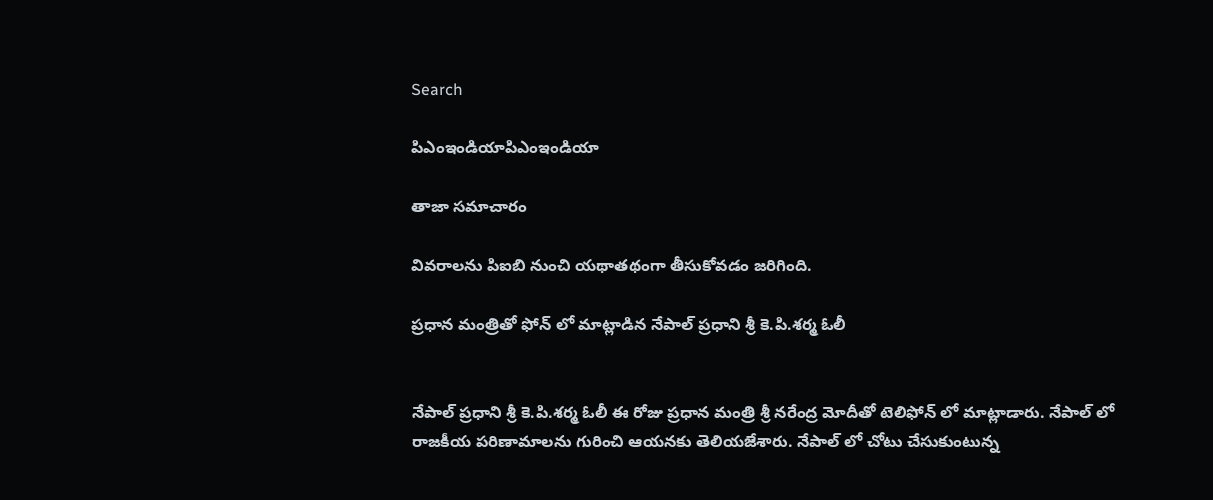Search

పిఎంఇండియాపిఎంఇండియా

తాజా స‌మాచారం

వివరాలను పిఐబి నుంచి యథాతథంగా తీసుకోవడం జరిగింది.

ప్రధాన మంత్రితో ఫోన్ లో మాట్లాడిన నేపాల్ ప్రధాని శ్రీ కె.పి.శర్మ ఓలీ


నేపాల్ ప్రధాని శ్రీ కె.పి.శర్మ ఓలీ ఈ రోజు ప్రధాన మంత్రి శ్రీ నరేంద్ర మోదీతో టెలిఫోన్ లో మాట్లాడారు. నేపాల్ లో రాజకీయ పరిణామాలను గురించి ఆయనకు తెలియజేశారు. నేపాల్ లో చోటు చేసుకుంటున్న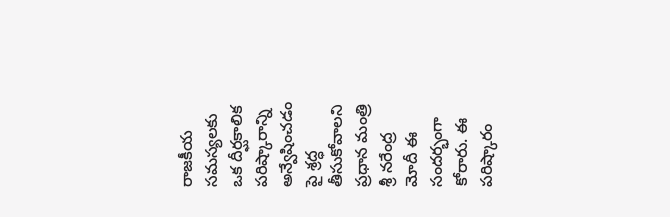రాజకీయ సమస్యలకు ఒక దీర్ఘకాలిక పరిష్కారాన్ని అన్వేషించడం పై శ్రద్ధ తీసుకోవాలని ప్రధాన మంత్రి శ్రీ నరేంద్ర మోదీ ఈ సందర్భంగా కోరారు. ఈ పరిష్కారం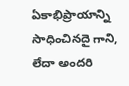ఏకాభిప్రాయాన్ని సాధించినదై గాని, లేదా అందరి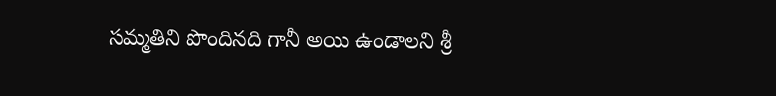సమ్మతిని పొందినది గానీ అయి ఉండాలని శ్రీ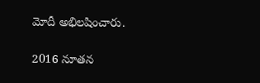మోదీ అభిలషించారు.

2016 నూతన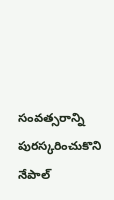సంవత్సరాన్ని పురస్కరించుకొని నేపాల్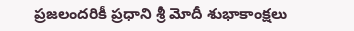ప్రజలందరికీ ప్రధాని శ్రీ మోదీ శుభాకాంక్షలు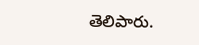తెలిపారు.